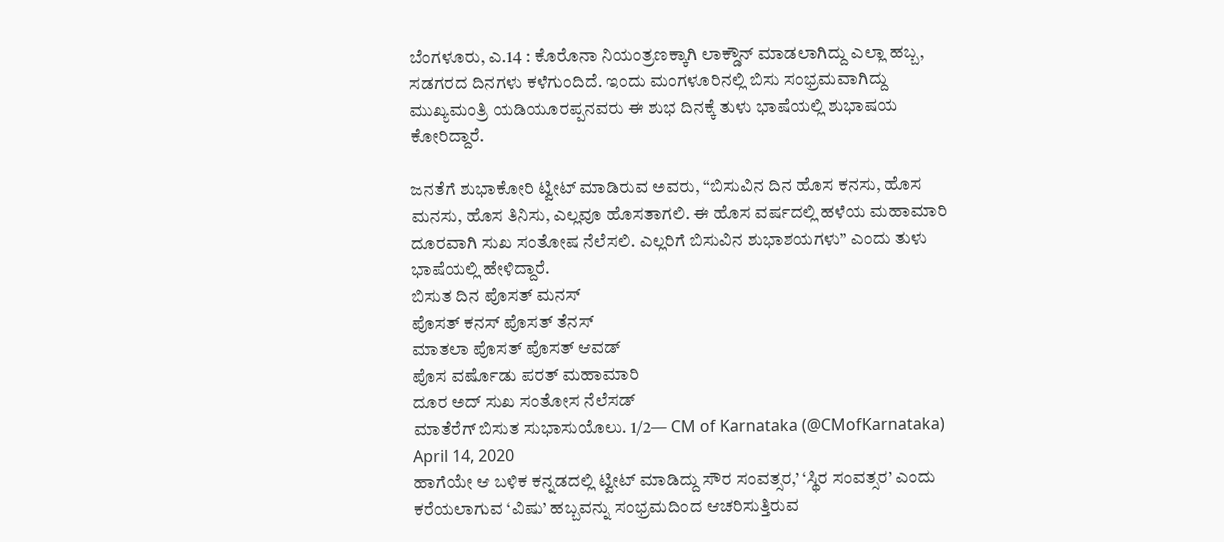ಬೆಂಗಳೂರು, ಎ.14 : ಕೊರೊನಾ ನಿಯಂತ್ರಣಕ್ಕಾಗಿ ಲಾಕ್ಡೌನ್ ಮಾಡಲಾಗಿದ್ದು ಎಲ್ಲಾ ಹಬ್ಬ, ಸಡಗರದ ದಿನಗಳು ಕಳೆಗುಂದಿದೆ. ಇಂದು ಮಂಗಳೂರಿನಲ್ಲಿ ಬಿಸು ಸಂಭ್ರಮವಾಗಿದ್ದು ಮುಖ್ಯಮಂತ್ರಿ ಯಡಿಯೂರಪ್ಪನವರು ಈ ಶುಭ ದಿನಕ್ಕೆ ತುಳು ಭಾಷೆಯಲ್ಲಿ ಶುಭಾಷಯ ಕೋರಿದ್ದಾರೆ.

ಜನತೆಗೆ ಶುಭಾಕೋರಿ ಟ್ವೀಟ್ ಮಾಡಿರುವ ಅವರು, “ಬಿಸುವಿನ ದಿನ ಹೊಸ ಕನಸು, ಹೊಸ ಮನಸು, ಹೊಸ ತಿನಿಸು, ಎಲ್ಲವೂ ಹೊಸತಾಗಲಿ. ಈ ಹೊಸ ವರ್ಷದಲ್ಲಿ ಹಳೆಯ ಮಹಾಮಾರಿ ದೂರವಾಗಿ ಸುಖ ಸಂತೋಷ ನೆಲೆಸಲಿ. ಎಲ್ಲರಿಗೆ ಬಿಸುವಿನ ಶುಭಾಶಯಗಳು” ಎಂದು ತುಳು ಭಾಷೆಯಲ್ಲಿ ಹೇಳಿದ್ದಾರೆ.
ಬಿಸುತ ದಿನ ಪೊಸತ್ ಮನಸ್
ಪೊಸತ್ ಕನಸ್ ಪೊಸತ್ ತೆನಸ್
ಮಾತಲಾ ಪೊಸತ್ ಪೊಸತ್ ಆವಡ್
ಪೊಸ ವರ್ಷೊಡು ಪರತ್ ಮಹಾಮಾರಿ
ದೂರ ಅದ್ ಸುಖ ಸಂತೋಸ ನೆಲೆಸಡ್
ಮಾತೆರೆಗ್ ಬಿಸುತ ಸುಭಾಸುಯೊಲು. 1/2— CM of Karnataka (@CMofKarnataka) April 14, 2020
ಹಾಗೆಯೇ ಆ ಬಳಿಕ ಕನ್ನಡದಲ್ಲಿ ಟ್ವೀಟ್ ಮಾಡಿದ್ದು ಸೌರ ಸಂವತ್ಸರ,’ ‘ಸ್ಥಿರ ಸಂವತ್ಸರ’ ಎಂದು ಕರೆಯಲಾಗುವ ‘ವಿಷು’ ಹಬ್ಬವನ್ನು ಸಂಭ್ರಮದಿಂದ ಆಚರಿಸುತ್ತಿರುವ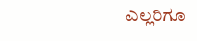ಎಲ್ಲರಿಗೂ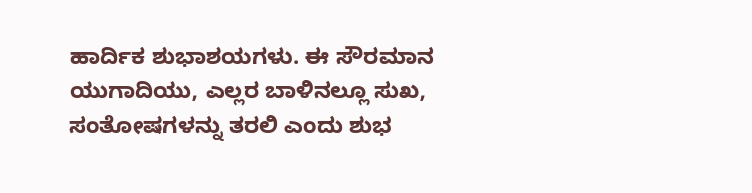ಹಾರ್ದಿಕ ಶುಭಾಶಯಗಳು. ಈ ಸೌರಮಾನ ಯುಗಾದಿಯು, ಎಲ್ಲರ ಬಾಳಿನಲ್ಲೂ ಸುಖ, ಸಂತೋಷಗಳನ್ನು ತರಲಿ ಎಂದು ಶುಭ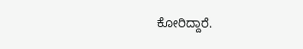ಕೋರಿದ್ದಾರೆ.